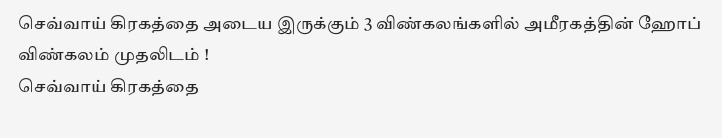செவ்வாய் கிரகத்தை அடைய இருக்கும் 3 விண்கலங்களில் அமீரகத்தின் ஹோப் விண்கலம் முதலிடம் !
செவ்வாய் கிரகத்தை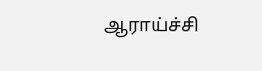ஆராய்ச்சி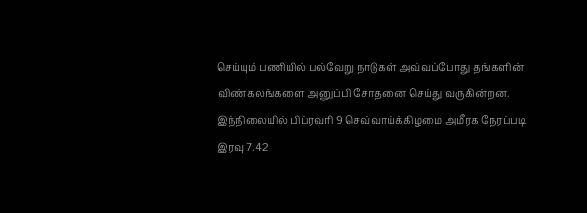செய்யும் பணியில் பல்வேறு நாடுகள் அவ்வப்போது தங்களின் விண்கலங்களை அனுப்பி சோதனை செய்து வருகின்றன.
இந்நிலையில் பிப்ரவரி 9 செவ்வாய்க்கிழமை அமீரக நேரப்படி இரவு 7.42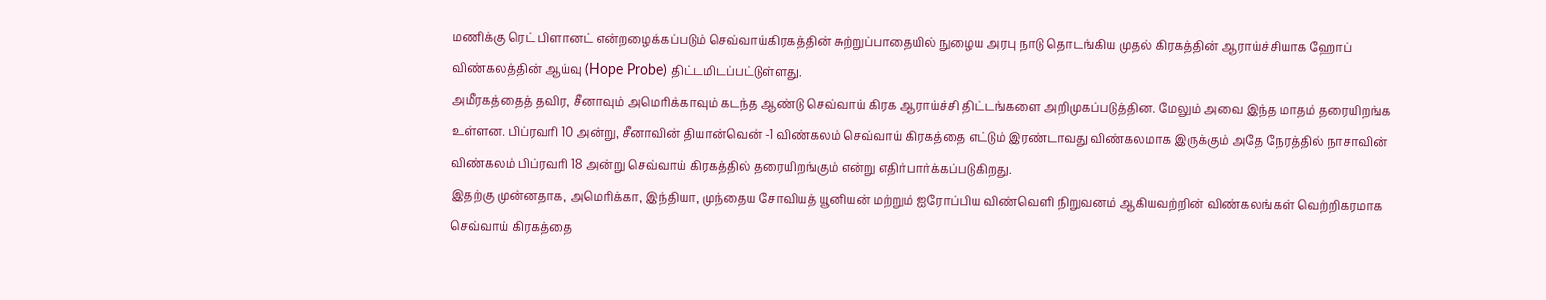மணிக்கு ரெட் பிளானட் என்றழைக்கப்படும் செவ்வாய்கிரகத்தின் சுற்றுப்பாதையில் நுழைய அரபு நாடு தொடங்கிய முதல் கிரகத்தின் ஆராய்ச்சியாக ஹோப் விண்கலத்தின் ஆய்வு (Hope Probe) திட்டமிடப்பட்டுள்ளது.
அமீரகத்தைத் தவிர, சீனாவும் அமெரிக்காவும் கடந்த ஆண்டு செவ்வாய் கிரக ஆராய்ச்சி திட்டங்களை அறிமுகப்படுத்தின. மேலும் அவை இந்த மாதம் தரையிறங்க உள்ளன. பிப்ரவரி 10 அன்று, சீனாவின் தியான்வென் -1 விண்கலம் செவ்வாய் கிரகத்தை எட்டும் இரண்டாவது விண்கலமாக இருக்கும் அதே நேரத்தில் நாசாவின் விண்கலம் பிப்ரவரி 18 அன்று செவ்வாய் கிரகத்தில் தரையிறங்கும் என்று எதிர்பார்க்கப்படுகிறது.
இதற்கு முன்னதாக, அமெரிக்கா, இந்தியா, முந்தைய சோவியத் யூனியன் மற்றும் ஐரோப்பிய விண்வெளி நிறுவனம் ஆகியவற்றின் விண்கலங்கள் வெற்றிகரமாக செவ்வாய் கிரகத்தை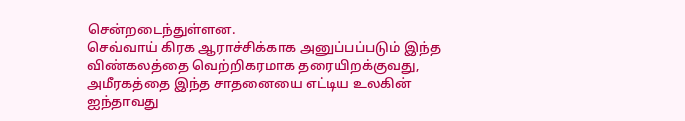சென்றடைந்துள்ளன.
செவ்வாய் கிரக ஆராச்சிக்காக அனுப்பப்படும் இந்த விண்கலத்தை வெற்றிகரமாக தரையிறக்குவது, அமீரகத்தை இந்த சாதனையை எட்டிய உலகின் ஐந்தாவது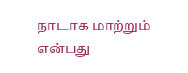நாடாக மாற்றும் என்பது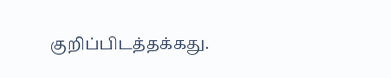குறிப்பிடத்தக்கது.